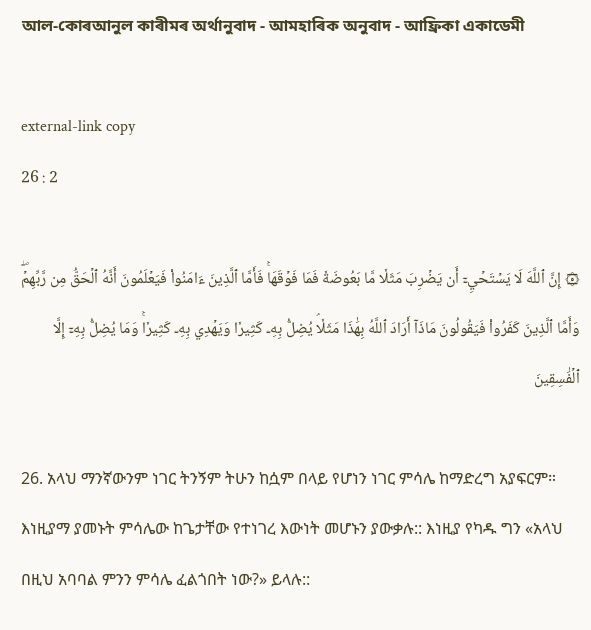আল-কোৰআনুল কাৰীমৰ অৰ্থানুবাদ - আমহাৰিক অনুবাদ - আফ্ৰিকা একাডেমী

external-link copy
26 : 2

۞ إِنَّ ٱللَّهَ لَا يَسۡتَحۡيِۦٓ أَن يَضۡرِبَ مَثَلٗا مَّا بَعُوضَةٗ فَمَا فَوۡقَهَاۚ فَأَمَّا ٱلَّذِينَ ءَامَنُواْ فَيَعۡلَمُونَ أَنَّهُ ٱلۡحَقُّ مِن رَّبِّهِمۡۖ وَأَمَّا ٱلَّذِينَ كَفَرُواْ فَيَقُولُونَ مَاذَآ أَرَادَ ٱللَّهُ بِهَٰذَا مَثَلٗاۘ يُضِلُّ بِهِۦ كَثِيرٗا وَيَهۡدِي بِهِۦ كَثِيرٗاۚ وَمَا يُضِلُّ بِهِۦٓ إِلَّا ٱلۡفَٰسِقِينَ

26. አላህ ማንኛውንም ነገር ትንኝም ትሁን ከሷም በላይ የሆነን ነገር ምሳሌ ከማድረግ አያፍርም። እነዚያማ ያመኑት ምሳሌው ከጌታቸው የተነገረ እውነት መሆኑን ያውቃሉ:: እነዚያ የካዱ ግን «አላህ በዚህ አባባል ምንን ምሳሌ ፈልጎበት ነው?» ይላሉ::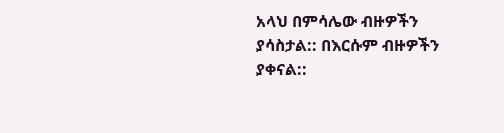አላህ በምሳሌው ብዙዎችን ያሳስታል:: በእርሱም ብዙዎችን ያቀናል::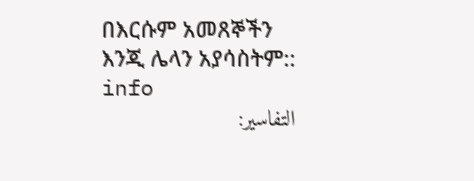በእርሱም አመጸኞችን እንጂ ሌላን አያሳስትም:: info
التفاسير: